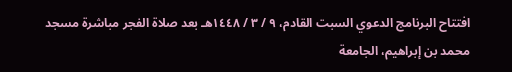افتتاح البرنامج الدعوي السبت القادم، ٩ / ٣ / ١٤٤٨هـ بعد صلاة الفجر مباشرة مسجد محمد بن إبراهيم، الجامعة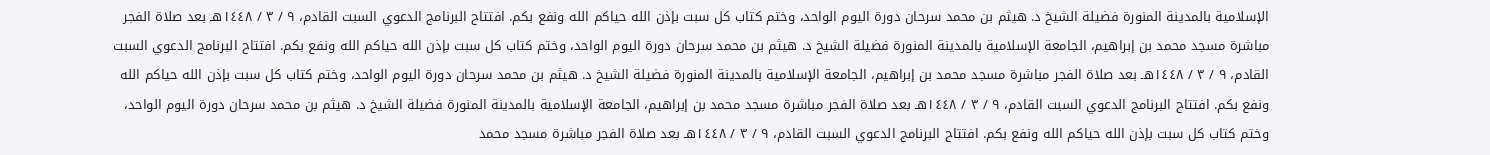الإسلامية بالمدينة المنورة فضيلة الشيخ د. هيثم بن محمد سرحان دورة اليوم الواحد، وختم كتاب كل سبت بإذن الله حياكم الله ونفع بكم. افتتاح البرنامج الدعوي السبت القادم، ٩ / ٣ / ١٤٤٨هـ بعد صلاة الفجر مباشرة مسجد محمد بن إبراهيم، الجامعة الإسلامية بالمدينة المنورة فضيلة الشيخ د. هيثم بن محمد سرحان دورة اليوم الواحد، وختم كتاب كل سبت بإذن الله حياكم الله ونفع بكم. افتتاح البرنامج الدعوي السبت القادم، ٩ / ٣ / ١٤٤٨هـ بعد صلاة الفجر مباشرة مسجد محمد بن إبراهيم، الجامعة الإسلامية بالمدينة المنورة فضيلة الشيخ د. هيثم بن محمد سرحان دورة اليوم الواحد، وختم كتاب كل سبت بإذن الله حياكم الله ونفع بكم. افتتاح البرنامج الدعوي السبت القادم، ٩ / ٣ / ١٤٤٨هـ بعد صلاة الفجر مباشرة مسجد محمد بن إبراهيم، الجامعة الإسلامية بالمدينة المنورة فضيلة الشيخ د. هيثم بن محمد سرحان دورة اليوم الواحد، وختم كتاب كل سبت بإذن الله حياكم الله ونفع بكم. افتتاح البرنامج الدعوي السبت القادم، ٩ / ٣ / ١٤٤٨هـ بعد صلاة الفجر مباشرة مسجد محمد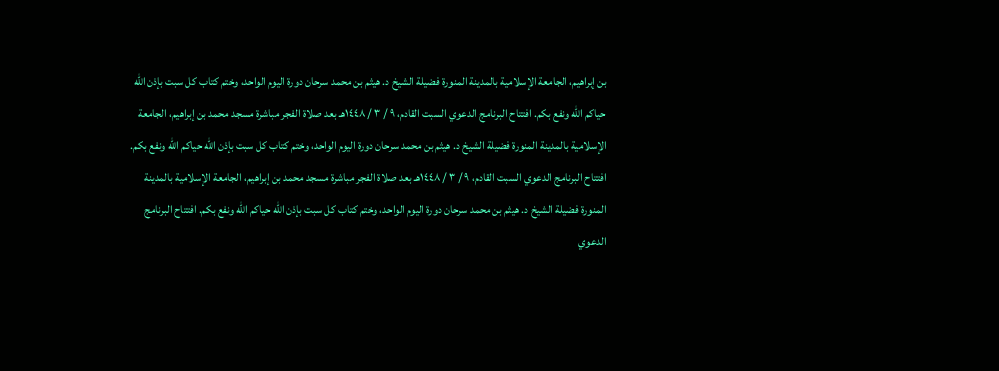بن إبراهيم، الجامعة الإسلامية بالمدينة المنورة فضيلة الشيخ د. هيثم بن محمد سرحان دورة اليوم الواحد، وختم كتاب كل سبت بإذن الله حياكم الله ونفع بكم. افتتاح البرنامج الدعوي السبت القادم، ٩ / ٣ / ١٤٤٨هـ بعد صلاة الفجر مباشرة مسجد محمد بن إبراهيم، الجامعة الإسلامية بالمدينة المنورة فضيلة الشيخ د. هيثم بن محمد سرحان دورة اليوم الواحد، وختم كتاب كل سبت بإذن الله حياكم الله ونفع بكم. افتتاح البرنامج الدعوي السبت القادم، ٩ / ٣ / ١٤٤٨هـ بعد صلاة الفجر مباشرة مسجد محمد بن إبراهيم، الجامعة الإسلامية بالمدينة المنورة فضيلة الشيخ د. هيثم بن محمد سرحان دورة اليوم الواحد، وختم كتاب كل سبت بإذن الله حياكم الله ونفع بكم. افتتاح البرنامج الدعوي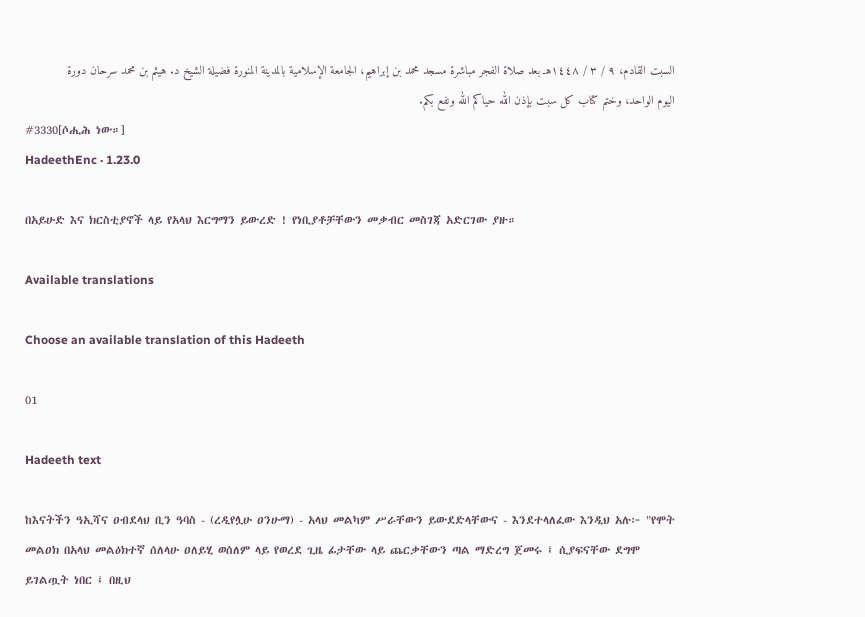السبت القادم، ٩ / ٣ / ١٤٤٨هـ بعد صلاة الفجر مباشرة مسجد محمد بن إبراهيم، الجامعة الإسلامية بالمدينة المنورة فضيلة الشيخ د. هيثم بن محمد سرحان دورة اليوم الواحد، وختم كتاب كل سبت بإذن الله حياكم الله ونفع بكم.
#3330[ሶሒሕ ነው።]
HadeethEnc · 1.23.0

በአይሁድ እና ክርስቲያኖች ላይ የአላህ እርግማን ይውረድ ! የነቢያቶቻቸውን መቃብር መስገጃ አድርገው ያዙ።

Available translations

Choose an available translation of this Hadeeth

01

Hadeeth text

ከእናትችን ዓኢሻና ዐብደላህ ቢን ዓባስ - (ረዲየሏሁ ዐንሁማ) - አላህ መልካም ሥራቸውን ይውደድላቸውና - እንደተላለፈው እንዲህ አሉ፦ "የሞት መልዐክ በአላህ መልዕክተኛ ሰለላሁ ዐለይሂ ወሰለም ላይ የወረደ ጊዜ ፊታቸው ላይ ጨርቃቸውን ጣል ማድረግ ጀመሩ ፤ ሲያፍናቸው ደግሞ ይገልጧት ነበር ፤ በዚህ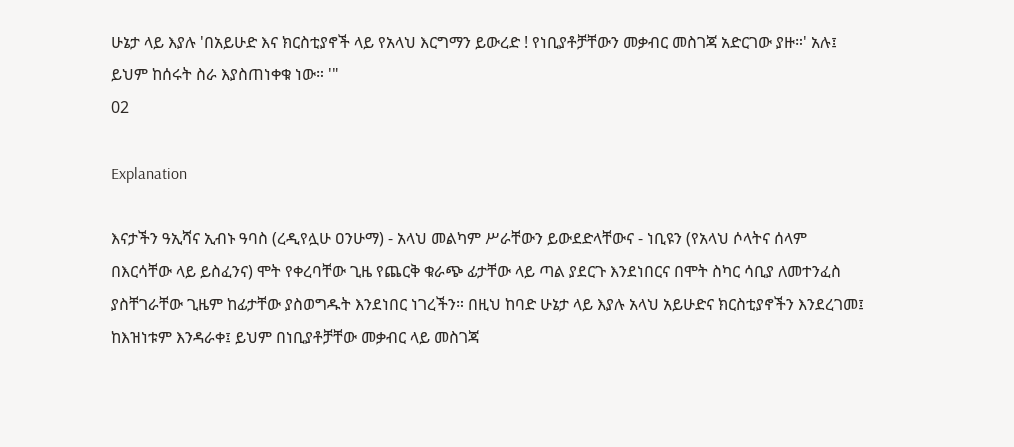ሁኔታ ላይ እያሉ 'በአይሁድ እና ክርስቲያኖች ላይ የአላህ እርግማን ይውረድ ! የነቢያቶቻቸውን መቃብር መስገጃ አድርገው ያዙ።' አሉ፤ ይህም ከሰሩት ስራ እያስጠነቀቁ ነው። '"
02

Explanation

እናታችን ዓኢሻና ኢብኑ ዓባስ (ረዲየሏሁ ዐንሁማ) - አላህ መልካም ሥራቸውን ይውደድላቸውና - ነቢዩን (የአላህ ሶላትና ሰላም በእርሳቸው ላይ ይስፈንና) ሞት የቀረባቸው ጊዜ የጨርቅ ቁራጭ ፊታቸው ላይ ጣል ያደርጉ እንደነበርና በሞት ስካር ሳቢያ ለመተንፈስ ያስቸገራቸው ጊዜም ከፊታቸው ያስወግዱት እንደነበር ነገረችን። በዚህ ከባድ ሁኔታ ላይ እያሉ አላህ አይሁድና ክርስቲያኖችን እንደረገመ፤ ከእዝነቱም እንዳራቀ፤ ይህም በነቢያቶቻቸው መቃብር ላይ መስገጃ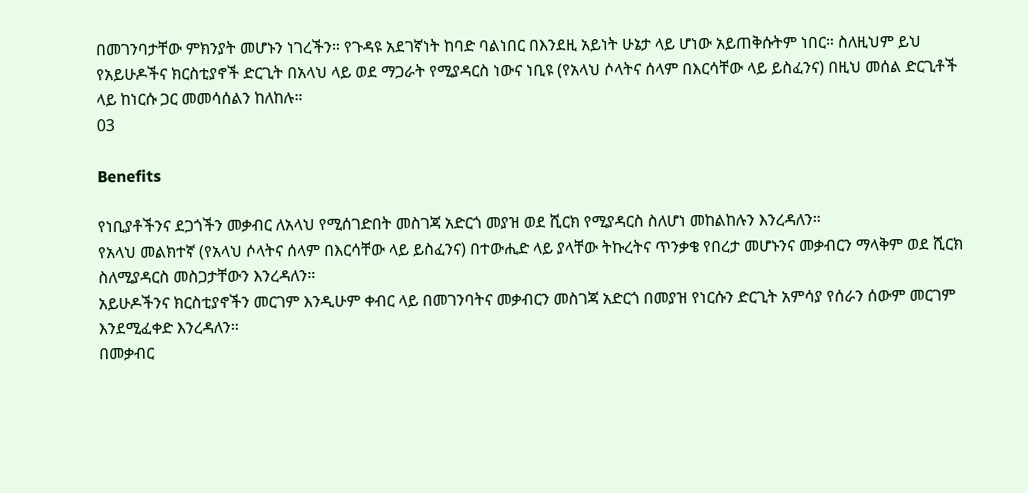በመገንባታቸው ምክንያት መሆኑን ነገረችን። የጉዳዩ አደገኛነት ከባድ ባልነበር በእንደዚ አይነት ሁኔታ ላይ ሆነው አይጠቅሱትም ነበር። ስለዚህም ይህ የአይሁዶችና ክርስቲያኖች ድርጊት በአላህ ላይ ወደ ማጋራት የሚያዳርስ ነውና ነቢዩ (የአላህ ሶላትና ሰላም በእርሳቸው ላይ ይስፈንና) በዚህ መሰል ድርጊቶች ላይ ከነርሱ ጋር መመሳሰልን ከለከሉ።
03

Benefits

የነቢያቶችንና ደጋጎችን መቃብር ለአላህ የሚሰገድበት መስገጃ አድርጎ መያዝ ወደ ሺርክ የሚያዳርስ ስለሆነ መከልከሉን እንረዳለን።
የአላህ መልክተኛ (የአላህ ሶላትና ሰላም በእርሳቸው ላይ ይስፈንና) በተውሒድ ላይ ያላቸው ትኩረትና ጥንቃቄ የበረታ መሆኑንና መቃብርን ማላቅም ወደ ሺርክ ስለሚያዳርስ መስጋታቸውን እንረዳለን።
አይሁዶችንና ክርስቲያኖችን መርገም እንዲሁም ቀብር ላይ በመገንባትና መቃብርን መስገጃ አድርጎ በመያዝ የነርሱን ድርጊት አምሳያ የሰራን ሰውም መርገም እንደሚፈቀድ እንረዳለን።
በመቃብር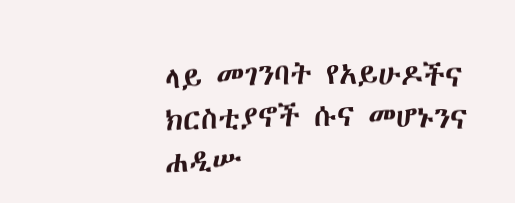ላይ መገንባት የአይሁዶችና ክርስቲያኖች ሱና መሆኑንና ሐዲሡ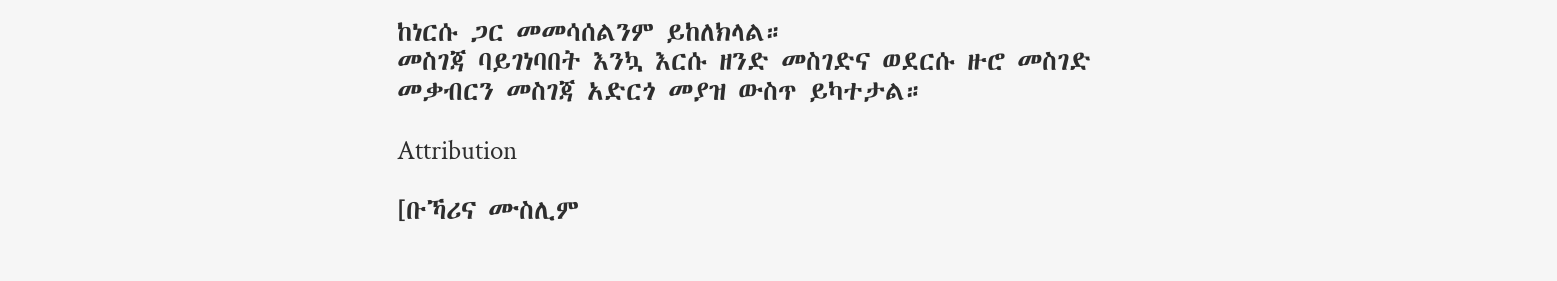ከነርሱ ጋር መመሳሰልንም ይከለክላል።
መስገጃ ባይገነባበት እንኳ እርሱ ዘንድ መስገድና ወደርሱ ዙሮ መስገድ መቃብርን መስገጃ አድርጎ መያዝ ውስጥ ይካተታል።

Attribution

[ቡኻሪና ሙስሊም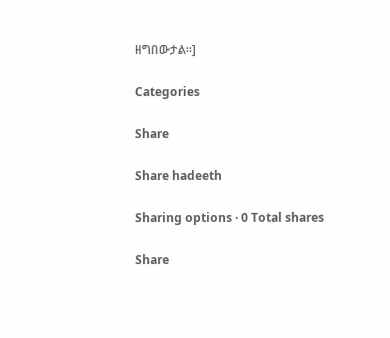ዘግበውታል።]

Categories

Share

Share hadeeth

Sharing options · 0 Total shares

Share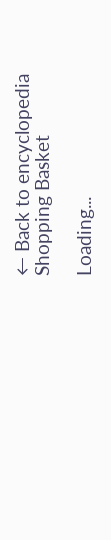← Back to encyclopedia
Shopping Basket

Loading...